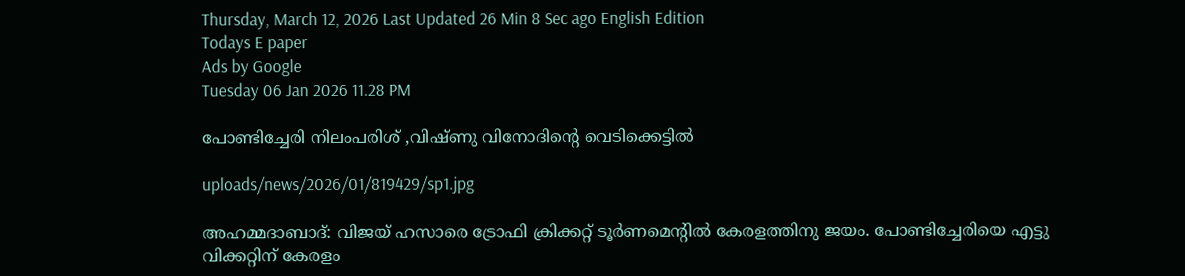Thursday, March 12, 2026 Last Updated 26 Min 8 Sec ago English Edition
Todays E paper
Ads by Google
Tuesday 06 Jan 2026 11.28 PM

പോണ്ടിച്ചേരി നിലംപരിശ്‌ ,വിഷ്‌ണു വിനോദിന്റെ വെടിക്കെട്ടില്‍

uploads/news/2026/01/819429/sp1.jpg

അഹമ്മദാബാദ്‌: വിജയ്‌ ഹസാരെ ട്രോഫി ക്രിക്കറ്റ്‌ ടൂര്‍ണമെന്റില്‍ കേരളത്തിനു ജയം. പോണ്ടിച്ചേരിയെ എട്ടു വിക്കറ്റിന്‌ കേരളം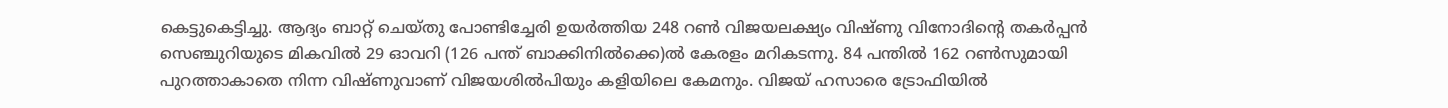കെട്ടുകെട്ടിച്ചു. ആദ്യം ബാറ്റ്‌ ചെയ്‌തു പോണ്ടിച്ചേരി ഉയര്‍ത്തിയ 248 റണ്‍ വിജയലക്ഷ്യം വിഷ്‌ണു വിനോദിന്റെ തകര്‍പ്പന്‍ സെഞ്ചുറിയുടെ മികവില്‍ 29 ഓവറി (126 പന്ത്‌ ബാക്കിനില്‍ക്കെ)ല്‍ കേരളം മറികടന്നു. 84 പന്തില്‍ 162 റണ്‍സുമായി പുറത്താകാതെ നിന്ന വിഷ്‌ണുവാണ്‌ വിജയശില്‍പിയും കളിയിലെ കേമനും. വിജയ്‌ ഹസാരെ ട്രോഫിയില്‍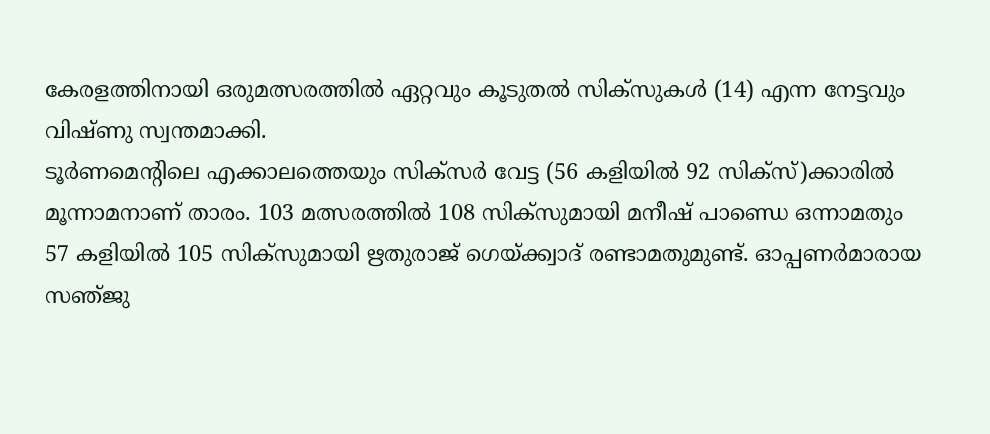കേരളത്തിനായി ഒരുമത്സരത്തില്‍ ഏറ്റവും കൂടുതല്‍ സിക്‌സുകള്‍ (14) എന്ന നേട്ടവും വിഷ്‌ണു സ്വന്തമാക്കി.
ടൂര്‍ണമെന്റിലെ എക്കാലത്തെയും സിക്‌സര്‍ വേട്ട (56 കളിയില്‍ 92 സിക്‌സ്)ക്കാരില്‍ മൂന്നാമനാണ്‌ താരം. 103 മത്സരത്തില്‍ 108 സിക്‌സുമായി മനീഷ്‌ പാണ്ഡെ ഒന്നാമതും 57 കളിയില്‍ 105 സിക്‌സുമായി ഋതുരാജ്‌ ഗെയ്‌ക്ക്വാദ്‌ രണ്ടാമതുമുണ്ട്‌. ഓപ്പണര്‍മാരായ സഞ്‌ജു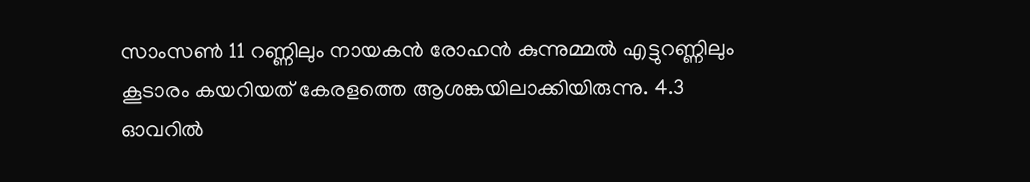സാംസണ്‍ 11 റണ്ണിലും നായകന്‍ രോഹന്‍ കുന്നുമ്മല്‍ എട്ടുറണ്ണിലും കൂടാരം കയറിയത്‌ കേരളത്തെ ആശങ്കയിലാക്കിയിരുന്നു. 4.3 ഓവറില്‍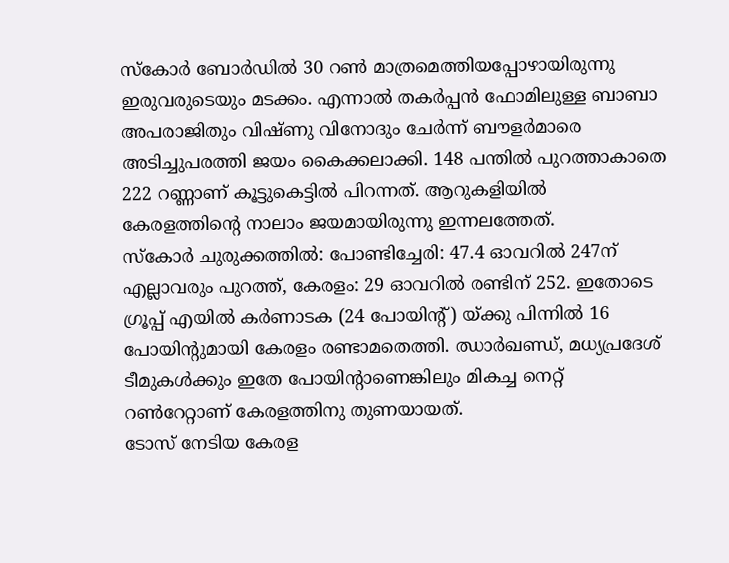സ്‌കോര്‍ ബോര്‍ഡില്‍ 30 റണ്‍ മാത്രമെത്തിയപ്പോഴായിരുന്നു ഇരുവരുടെയും മടക്കം. എന്നാല്‍ തകര്‍പ്പന്‍ ഫോമിലുള്ള ബാബാ അപരാജിതും വിഷ്‌ണു വിനോദും ചേര്‍ന്ന്‌ ബൗളര്‍മാരെ അടിച്ചുപരത്തി ജയം കൈക്കലാക്കി. 148 പന്തില്‍ പുറത്താകാതെ 222 റണ്ണാണ്‌ കൂട്ടുകെട്ടില്‍ പിറന്നത്‌. ആറുകളിയില്‍ കേരളത്തിന്റെ നാലാം ജയമായിരുന്നു ഇന്നലത്തേത്‌.
സ്‌കോര്‍ ചുരുക്കത്തില്‍: പോണ്ടിച്ചേരി: 47.4 ഓവറില്‍ 247ന്‌ എല്ലാവരും പുറത്ത്‌, കേരളം: 29 ഓവറില്‍ രണ്ടിന്‌ 252. ഇതോടെ ഗ്രൂപ്പ്‌ എയില്‍ കര്‍ണാടക (24 പോയിന്റ്‌) യ്‌ക്കു പിന്നില്‍ 16 പോയിന്റുമായി കേരളം രണ്ടാമതെത്തി. ഝാര്‍ഖണ്ഡ്‌, മധ്യപ്രദേശ്‌ ടീമുകള്‍ക്കും ഇതേ പോയിന്റാണെങ്കിലും മികച്ച നെറ്റ്‌ റണ്‍റേറ്റാണ്‌ കേരളത്തിനു തുണയായത്‌.
ടോസ്‌ നേടിയ കേരള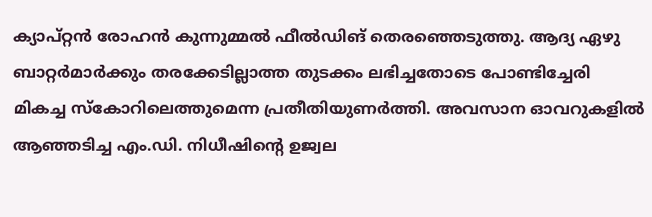ക്യാപ്‌റ്റന്‍ രോഹന്‍ കുന്നുമ്മല്‍ ഫീല്‍ഡിങ്‌ തെരഞ്ഞെടുത്തു. ആദ്യ ഏഴു ബാറ്റര്‍മാര്‍ക്കും തരക്കേടില്ലാത്ത തുടക്കം ലഭിച്ചതോടെ പോണ്ടിച്ചേരി മികച്ച സ്‌കോറിലെത്തുമെന്ന പ്രതീതിയുണര്‍ത്തി. അവസാന ഓവറുകളില്‍ ആഞ്ഞടിച്ച എം.ഡി. നിധീഷിന്റെ ഉജ്വല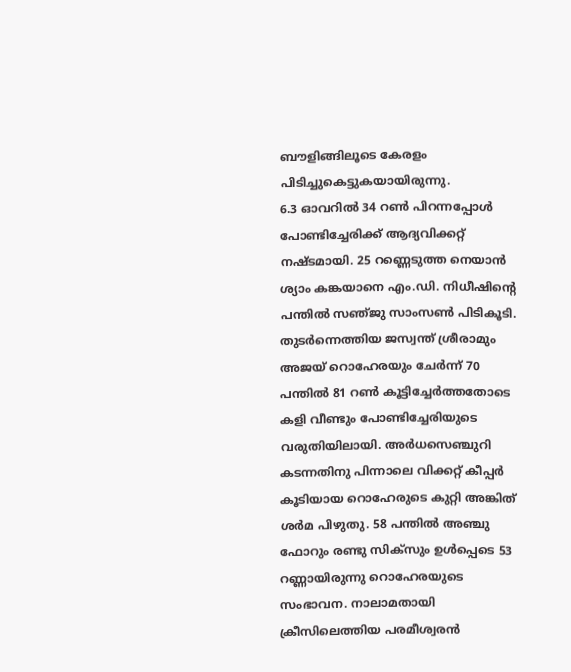ബൗളിങ്ങിലൂടെ കേരളം പിടിച്ചുകെട്ടുകയായിരുന്നു.
6.3 ഓവറില്‍ 34 റണ്‍ പിറന്നപ്പോള്‍ പോണ്ടിച്ചേരിക്ക്‌ ആദ്യവിക്കറ്റ്‌ നഷ്‌ടമായി. 25 റണ്ണെടുത്ത നെയാന്‍ ശ്യാം കങ്കയാനെ എം.ഡി. നിധീഷിന്റെ പന്തില്‍ സഞ്‌ജു സാംസണ്‍ പിടികൂടി. തുടര്‍ന്നെത്തിയ ജസ്വന്ത്‌ ശ്രീരാമും അജയ്‌ റൊഹേരയും ചേര്‍ന്ന്‌ 70 പന്തില്‍ 81 റണ്‍ കൂട്ടിച്ചേര്‍ത്തതോടെ കളി വീണ്ടും പോണ്ടിച്ചേരിയുടെ വരുതിയിലായി. അര്‍ധസെഞ്ചുറി കടന്നതിനു പിന്നാലെ വിക്കറ്റ്‌ കീപ്പര്‍ കൂടിയായ റൊഹേരുടെ കുറ്റി അങ്കിത്‌ ശര്‍മ പിഴുതു. 58 പന്തില്‍ അഞ്ചു ഫോറും രണ്ടു സിക്‌സും ഉള്‍പ്പെടെ 53 റണ്ണായിരുന്നു റൊഹേരയുടെ സംഭാവന. നാലാമതായി ക്രീസിലെത്തിയ പരമീശ്വരന്‍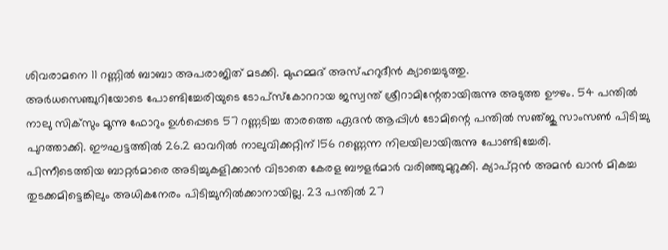ശിവരാമനെ 11 റണ്ണില്‍ ബാബാ അപരാജിത്‌ മടക്കി. മുഹമ്മദ്‌ അസ്‌ഹറുദീന്‍ ക്യാച്ചെടുത്തു.
അര്‍ധസെഞ്ചുറിയോടെ പോണ്ടിച്ചേരിയുടെ ടോപ്‌സ്കോററായ ജസ്വന്ത്‌ ശ്രീറാമിന്റേതായിരുന്നു അടുത്ത ഊഴം. 54 പന്തില്‍ നാലു സിക്‌സും മൂന്നു ഫോറും ഉള്‍പ്പെടെ 57 റണ്ണടിച്ച താരത്തെ ഏദന്‍ ആപ്പിള്‍ ടോമിന്റെ പന്തില്‍ സഞ്‌ജു സാംസണ്‍ പിടിച്ചു പുറത്താക്കി. ഈഘട്ടത്തില്‍ 26.2 ഓവറില്‍ നാലുവിക്കറ്റിന്‌ 156 റണ്ണെന്ന നിലയിലായിരുന്നു പോണ്ടിച്ചേരി.
പിന്നീടെത്തിയ ബാറ്റര്‍മാരെ അടിച്ചുകളിക്കാന്‍ വിടാതെ കേരള ബൗളര്‍മാര്‍ വരിഞ്ഞുമുറുക്കി. ക്യാപ്‌റ്റന്‍ അമന്‍ ഖാന്‍ മികച്ച തുടക്കമിട്ടെങ്കിലും അധികനേരം പിടിച്ചുനില്‍ക്കാനായില്ല. 23 പന്തില്‍ 27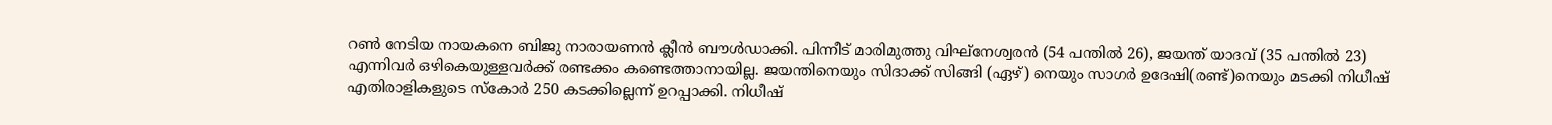റണ്‍ നേടിയ നായകനെ ബിജു നാരായണന്‍ ക്ലീന്‍ ബൗള്‍ഡാക്കി. പിന്നീട്‌ മാരിമുത്തു വിഘ്‌നേശ്വരന്‍ (54 പന്തില്‍ 26), ജയന്ത്‌ യാദവ്‌ (35 പന്തില്‍ 23) എന്നിവര്‍ ഒഴികെയുള്ളവര്‍ക്ക്‌ രണ്ടക്കം കണ്ടെത്താനായില്ല. ജയന്തിനെയും സിദാക്ക്‌ സിങ്ങി (ഏഴ്‌) നെയും സാഗര്‍ ഉദേഷി(രണ്ട്‌)നെയും മടക്കി നിധീഷ്‌ എതിരാളികളുടെ സ്‌കോര്‍ 250 കടക്കില്ലെന്ന്‌ ഉറപ്പാക്കി. നിധീഷ്‌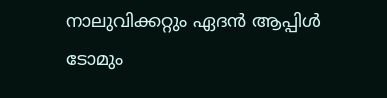നാലുവിക്കറ്റും ഏദന്‍ ആപ്പിള്‍ ടോമും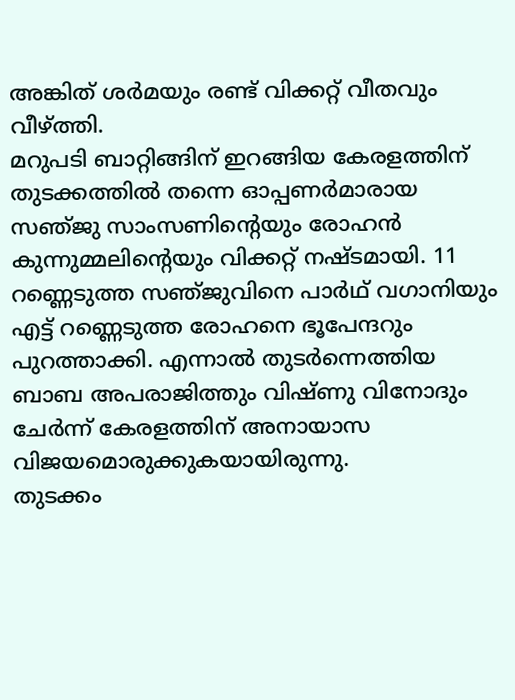അങ്കിത്‌ ശര്‍മയും രണ്ട്‌ വിക്കറ്റ്‌ വീതവും വീഴ്‌ത്തി.
മറുപടി ബാറ്റിങ്ങിന്‌ ഇറങ്ങിയ കേരളത്തിന്‌ തുടക്കത്തില്‍ തന്നെ ഓപ്പണര്‍മാരായ സഞ്‌ജു സാംസണിന്റെയും രോഹന്‍ കുന്നുമ്മലിന്റെയും വിക്കറ്റ്‌ നഷ്‌ടമായി. 11 റണ്ണെടുത്ത സഞ്‌ജുവിനെ പാര്‍ഥ്‌ വഗാനിയും എട്ട്‌ റണ്ണെടുത്ത രോഹനെ ഭൂപേന്ദറും പുറത്താക്കി. എന്നാല്‍ തുടര്‍ന്നെത്തിയ ബാബ അപരാജിത്തും വിഷ്‌ണു വിനോദും ചേര്‍ന്ന്‌ കേരളത്തിന്‌ അനായാസ വിജയമൊരുക്കുകയായിരുന്നു.
തുടക്കം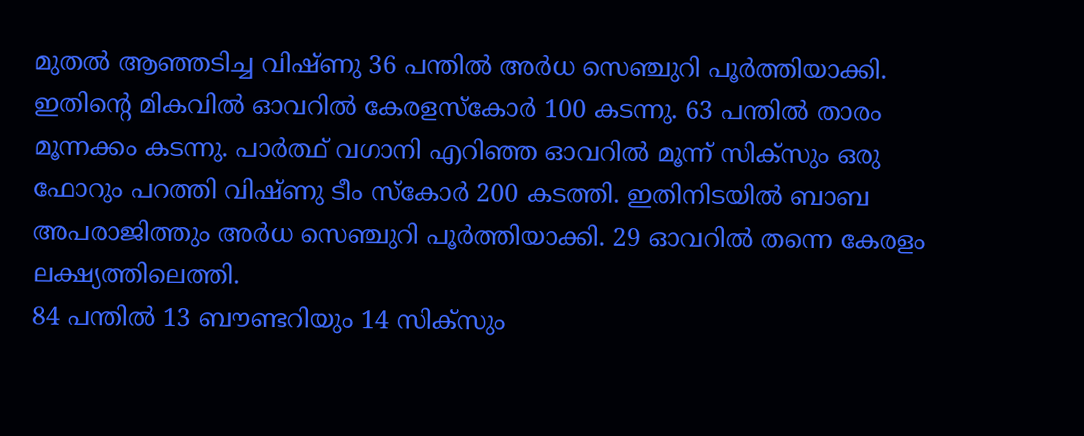മുതല്‍ ആഞ്ഞടിച്ച വിഷ്‌ണു 36 പന്തില്‍ അര്‍ധ സെഞ്ചുറി പൂര്‍ത്തിയാക്കി. ഇതിന്റെ മികവില്‍ ഓവറില്‍ കേരളസ്‌കോര്‍ 100 കടന്നു. 63 പന്തില്‍ താരം മൂന്നക്കം കടന്നു. പാര്‍ത്ഥ്‌ വഗാനി എറിഞ്ഞ ഓവറില്‍ മൂന്ന്‌ സിക്‌സും ഒരു ഫോറും പറത്തി വിഷ്‌ണു ടീം സ്‌കോര്‍ 200 കടത്തി. ഇതിനിടയില്‍ ബാബ അപരാജിത്തും അര്‍ധ സെഞ്ചുറി പൂര്‍ത്തിയാക്കി. 29 ഓവറില്‍ തന്നെ കേരളം ലക്ഷ്യത്തിലെത്തി.
84 പന്തില്‍ 13 ബൗണ്ടറിയും 14 സിക്‌സും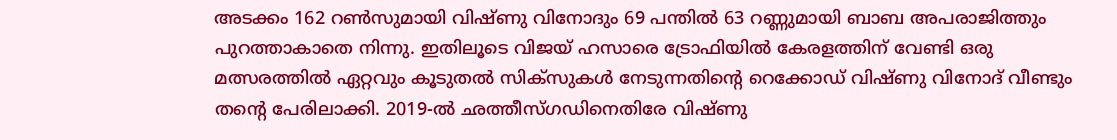അടക്കം 162 റണ്‍സുമായി വിഷ്‌ണു വിനോദും 69 പന്തില്‍ 63 റണ്ണുമായി ബാബ അപരാജിത്തും പുറത്താകാതെ നിന്നു. ഇതിലൂടെ വിജയ്‌ ഹസാരെ ട്രോഫിയില്‍ കേരളത്തിന്‌ വേണ്ടി ഒരു മത്സരത്തില്‍ ഏറ്റവും കൂടുതല്‍ സിക്‌സുകള്‍ നേടുന്നതിന്റെ റെക്കോഡ്‌ വിഷ്‌ണു വിനോദ്‌ വീണ്ടും തന്റെ പേരിലാക്കി. 2019-ല്‍ ഛത്തീസ്‌ഗഡിനെതിരേ വിഷ്‌ണു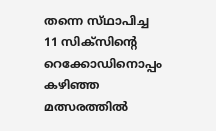തന്നെ സ്‌ഥാപിച്ച 11 സിക്‌സിന്റെ റെക്കോഡിനൊപ്പം കഴിഞ്ഞ മത്സരത്തില്‍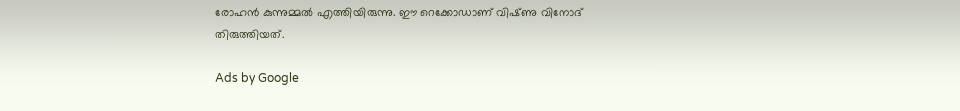രോഹന്‍ കുന്നുമ്മല്‍ എത്തിയിരുന്നു. ഈ റെക്കോഡാണ്‌ വിഷ്‌ണു വിനോദ്‌ തിരുത്തിയത്‌.

Ads by Google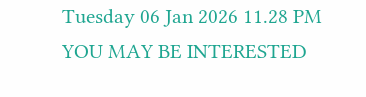Tuesday 06 Jan 2026 11.28 PM
YOU MAY BE INTERESTED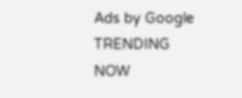Ads by Google
TRENDING NOW